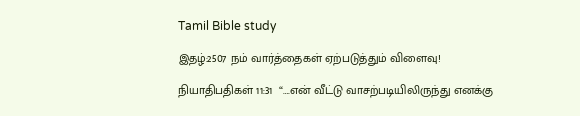Tamil Bible study

இதழ்:2507 நம் வார்த்தைகள் ஏற்படுத்தும் விளைவு!

நியாதிபதிகள் 11:31  “….என் வீட்டு வாசற்படியிலிருந்து எனக்கு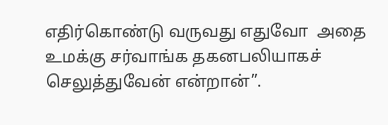எதிர்கொண்டு வருவது எதுவோ  அதை உமக்கு சர்வாங்க தகனபலியாகச் செலுத்துவேன் என்றான்”.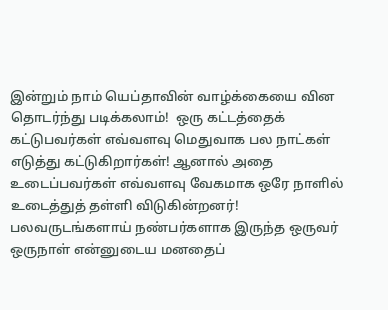இன்றும் நாம் யெப்தாவின் வாழ்க்கையை வின தொடர்ந்து படிக்கலாம்!  ஒரு கட்டத்தைக் கட்டுபவர்கள் எவ்வளவு மெதுவாக பல நாட்கள் எடுத்து கட்டுகிறார்கள்! ஆனால் அதை உடைப்பவர்கள் எவ்வளவு வேகமாக ஒரே நாளில் உடைத்துத் தள்ளி விடுகின்றனர்! பலவருடங்களாய் நண்பர்களாக இருந்த ஒருவர் ஒருநாள் என்னுடைய மனதைப்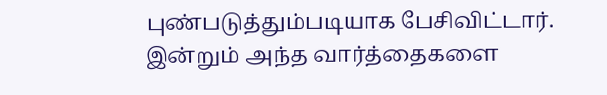புண்படுத்தும்படியாக பேசிவிட்டார். இன்றும் அந்த வார்த்தைகளை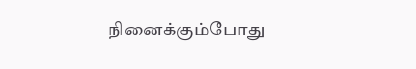நினைக்கும்போது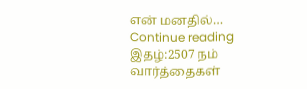என் மனதில்… Continue reading இதழ்:2507 நம் வார்த்தைகள்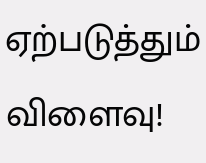ஏற்படுத்தும் விளைவு!